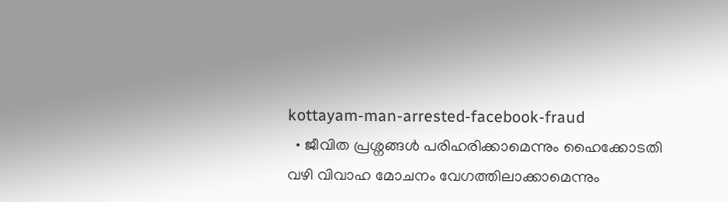kottayam-man-arrested-facebook-fraud
  • ജീവിത പ്രശ്നങ്ങള്‍ പരിഹരിക്കാമെന്നും ഹൈക്കോടതി വഴി വിവാഹ മോചനം വേഗത്തിലാക്കാമെന്നും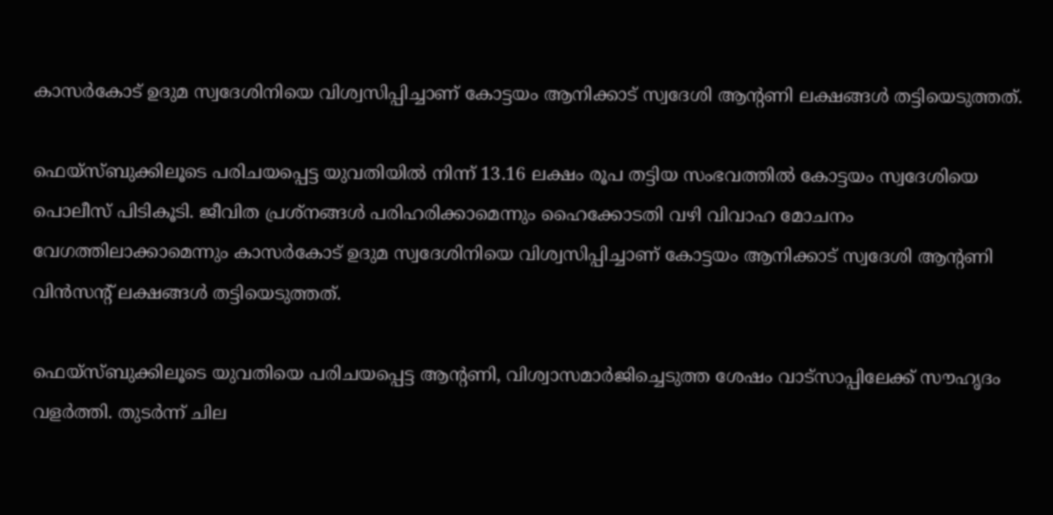കാസര്‍കോട് ഉദുമ സ്വദേശിനിയെ വിശ്വസിപ്പിച്ചാണ് കോട്ടയം ആനിക്കാട് സ്വദേശി ആന്‍റണി ലക്ഷങ്ങള്‍ തട്ടിയെടുത്തത്.

ഫെയ്സ്ബുക്കിലൂടെ പരിചയപ്പെട്ട യുവതിയില്‍ നിന്ന് 13.16 ലക്ഷം രൂപ തട്ടിയ സംഭവത്തില്‍ കോട്ടയം സ്വദേശിയെ പൊലീസ് പിടികൂടി. ജീവിത പ്രശ്നങ്ങള്‍ പരിഹരിക്കാമെന്നും ഹൈക്കോടതി വഴി വിവാഹ മോചനം വേഗത്തിലാക്കാമെന്നും കാസര്‍കോട് ഉദുമ സ്വദേശിനിയെ വിശ്വസിപ്പിച്ചാണ് കോട്ടയം ആനിക്കാട് സ്വദേശി ആന്‍റണി വിന്‍സന്‍റ് ലക്ഷങ്ങള്‍ തട്ടിയെടുത്തത്.

ഫെയ്സ്ബുക്കിലൂടെ യുവതിയെ പരിചയപ്പെട്ട ആന്‍റണി, വിശ്വാസമാര്‍ജിച്ചെടുത്ത ശേഷം വാട്സാപ്പിലേക്ക് സൗഹൃദം വളര്‍ത്തി. തുടര്‍ന്ന് ചില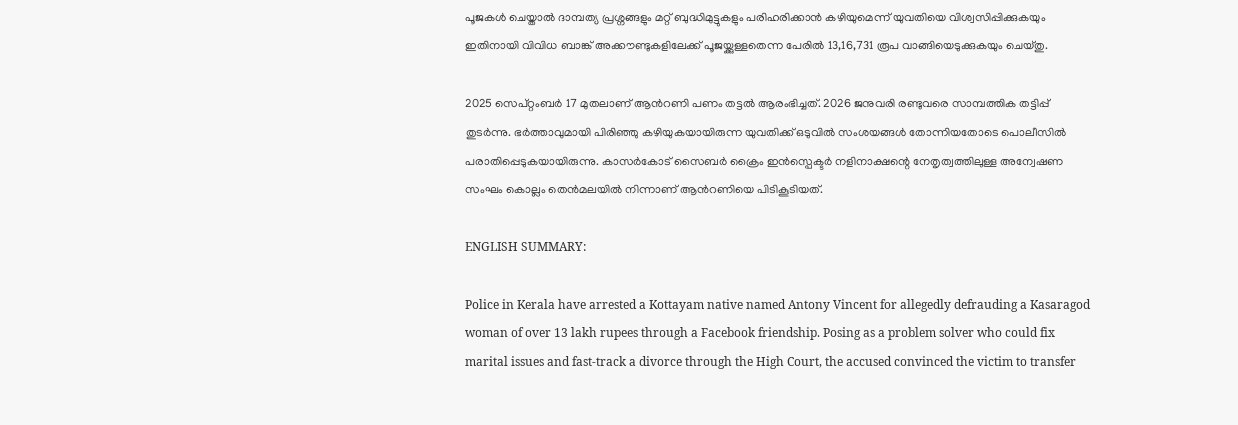പൂജകള്‍ ചെയ്താല്‍ ദാമ്പത്യ പ്രശ്നങ്ങളും മറ്റ് ബുദ്ധിമുട്ടുകളും പരിഹരിക്കാന്‍ കഴിയുമെന്ന് യുവതിയെ വിശ്വസിപ്പിക്കുകയും ഇതിനായി വിവിധ ബാങ്ക് അക്കൗണ്ടുകളിലേക്ക് പൂജയ്ക്കുള്ളതെന്ന പേരില്‍ 13,16,731 രൂപ വാങ്ങിയെടുക്കുകയും ചെയ്തു.

2025 സെപ്റ്റംബർ 17 മുതലാണ് ആന്‍റണി പണം തട്ടല്‍ ആരംഭിച്ചത്. 2026 ജനുവരി രണ്ടുവരെ സാമ്പത്തിക തട്ടിപ്പ് തുടര്‍ന്നു. ഭര്‍ത്താവുമായി പിരിഞ്ഞു കഴിയുകയായിരുന്ന യുവതിക്ക് ഒടുവില്‍ സംശയങ്ങള്‍ തോന്നിയതോടെ പൊലീസില്‍ പരാതിപ്പെടുകയായിരുന്നു. കാസർകോട് സൈബർ ക്രൈം ഇൻസ്പെക്ടർ നളിനാക്ഷന്റെ നേതൃത്വത്തിലുള്ള അന്വേഷണ സംഘം കൊല്ലം തെന്‍മലയില്‍ നിന്നാണ് ആന്‍റണിയെ പിടികൂടിയത്.

ENGLISH SUMMARY:

Police in Kerala have arrested a Kottayam native named Antony Vincent for allegedly defrauding a Kasaragod woman of over 13 lakh rupees through a Facebook friendship. Posing as a problem solver who could fix marital issues and fast-track a divorce through the High Court, the accused convinced the victim to transfer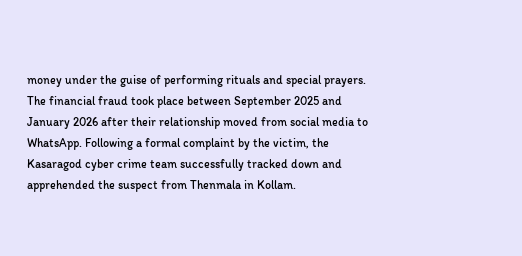money under the guise of performing rituals and special prayers. The financial fraud took place between September 2025 and January 2026 after their relationship moved from social media to WhatsApp. Following a formal complaint by the victim, the Kasaragod cyber crime team successfully tracked down and apprehended the suspect from Thenmala in Kollam.